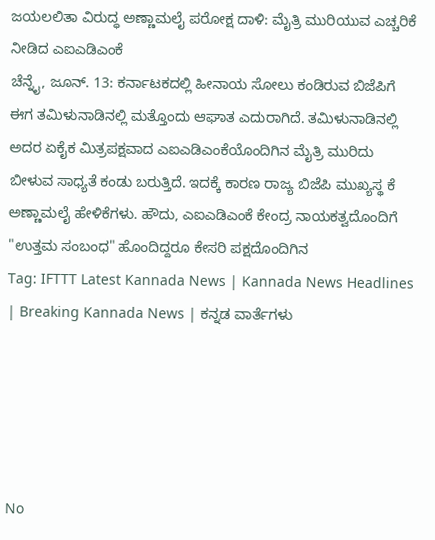ಜಯಲಲಿತಾ ವಿರುದ್ಧ ಅಣ್ಣಾಮಲೈ ಪರೋಕ್ಷ ದಾಳಿ: ಮೈತ್ರಿ ಮುರಿಯುವ ಎಚ್ಚರಿಕೆ ನೀಡಿದ ಎಐಎಡಿಎಂಕೆ
ಚೆನ್ನೈ, ಜೂನ್. 13: ಕರ್ನಾಟಕದಲ್ಲಿ ಹೀನಾಯ ಸೋಲು ಕಂಡಿರುವ ಬಿಜೆಪಿಗೆ ಈಗ ತಮಿಳುನಾಡಿನಲ್ಲಿ ಮತ್ತೊಂದು ಆಘಾತ ಎದುರಾಗಿದೆ. ತಮಿಳುನಾಡಿನಲ್ಲಿ ಅದರ ಏಕೈಕ ಮಿತ್ರಪಕ್ಷವಾದ ಎಐಎಡಿಎಂಕೆಯೊಂದಿಗಿನ ಮೈತ್ರಿ ಮುರಿದು ಬೀಳುವ ಸಾಧ್ಯತೆ ಕಂಡು ಬರುತ್ತಿದೆ. ಇದಕ್ಕೆ ಕಾರಣ ರಾಜ್ಯ ಬಿಜೆಪಿ ಮುಖ್ಯಸ್ಥ ಕೆ ಅಣ್ಣಾಮಲೈ ಹೇಳಿಕೆಗಳು. ಹೌದು, ಎಐಎಡಿಎಂಕೆ ಕೇಂದ್ರ ನಾಯಕತ್ವದೊಂದಿಗೆ "ಉತ್ತಮ ಸಂಬಂಧ" ಹೊಂದಿದ್ದರೂ ಕೇಸರಿ ಪಕ್ಷದೊಂದಿಗಿನ
Tag: IFTTT Latest Kannada News | Kannada News Headlines | Breaking Kannada News | ಕನ್ನಡ ವಾರ್ತೆಗಳು





No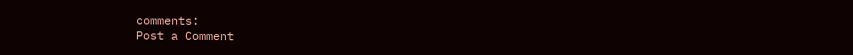comments:
Post a Comment